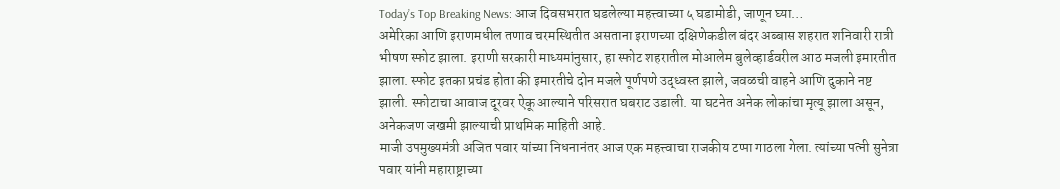Today’s Top Breaking News: आज दिवसभरात घडलेल्या महत्त्वाच्या ५ घडामोडी, जाणून घ्या…
अमेरिका आणि इराणमधील तणाव चरमस्थितीत असताना इराणच्या दक्षिणेकडील बंदर अब्बास शहरात शनिवारी रात्री भीषण स्फोट झाला. इराणी सरकारी माध्यमांनुसार, हा स्फोट शहरातील मोआलेम बुलेव्हार्डवरील आठ मजली इमारतीत झाला. स्फोट इतका प्रचंड होता की इमारतीचे दोन मजले पूर्णपणे उद्ध्वस्त झाले, जवळची वाहने आणि दुकाने नष्ट झाली. स्फोटाचा आवाज दूरवर ऐकू आल्याने परिसरात घबराट उडाली. या घटनेत अनेक लोकांचा मृत्यू झाला असून, अनेकजण जखमी झाल्याची प्राथमिक माहिती आहे.
माजी उपमुख्यमंत्री अजित पवार यांच्या निधनानंतर आज एक महत्त्वाचा राजकीय टप्पा गाठला गेला. त्यांच्या पत्नी सुनेत्रा पवार यांनी महाराष्ट्राच्या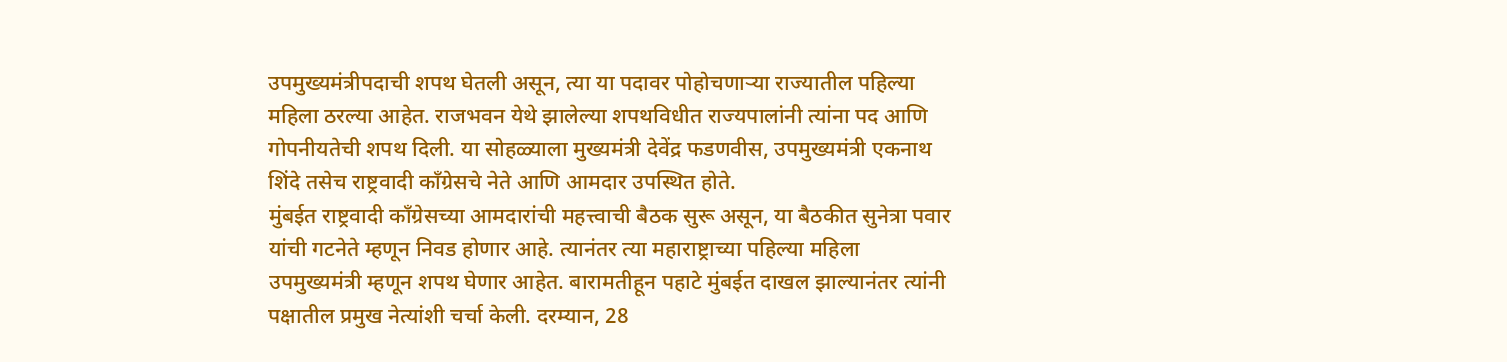उपमुख्यमंत्रीपदाची शपथ घेतली असून, त्या या पदावर पोहोचणाऱ्या राज्यातील पहिल्या महिला ठरल्या आहेत. राजभवन येथे झालेल्या शपथविधीत राज्यपालांनी त्यांना पद आणि गोपनीयतेची शपथ दिली. या सोहळ्याला मुख्यमंत्री देवेंद्र फडणवीस, उपमुख्यमंत्री एकनाथ शिंदे तसेच राष्ट्रवादी काँग्रेसचे नेते आणि आमदार उपस्थित होते.
मुंबईत राष्ट्रवादी काँग्रेसच्या आमदारांची महत्त्वाची बैठक सुरू असून, या बैठकीत सुनेत्रा पवार यांची गटनेते म्हणून निवड होणार आहे. त्यानंतर त्या महाराष्ट्राच्या पहिल्या महिला उपमुख्यमंत्री म्हणून शपथ घेणार आहेत. बारामतीहून पहाटे मुंबईत दाखल झाल्यानंतर त्यांनी पक्षातील प्रमुख नेत्यांशी चर्चा केली. दरम्यान, 28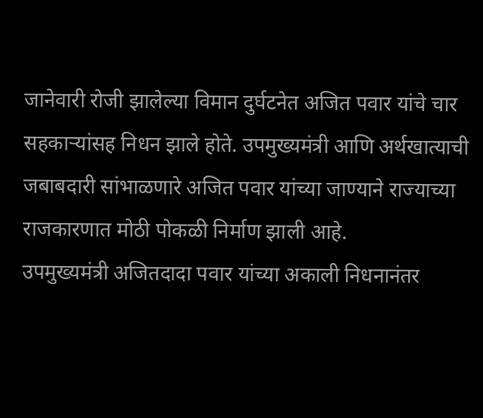जानेवारी रोजी झालेल्या विमान दुर्घटनेत अजित पवार यांचे चार सहकाऱ्यांसह निधन झाले होते. उपमुख्यमंत्री आणि अर्थखात्याची जबाबदारी सांभाळणारे अजित पवार यांच्या जाण्याने राज्याच्या राजकारणात मोठी पोकळी निर्माण झाली आहे.
उपमुख्यमंत्री अजितदादा पवार यांच्या अकाली निधनानंतर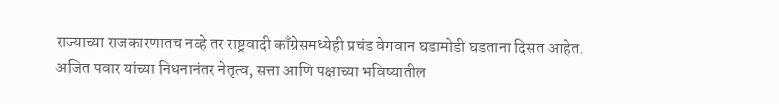राज्याच्या राजकारणातच नव्हे तर राष्ट्रवादी काँग्रेसमध्येही प्रचंड वेगवान घडामोडी घडताना दिसत आहेत. अजित पवार यांच्या निधनानंतर नेतृत्व, सत्ता आणि पक्षाच्या भविष्यातील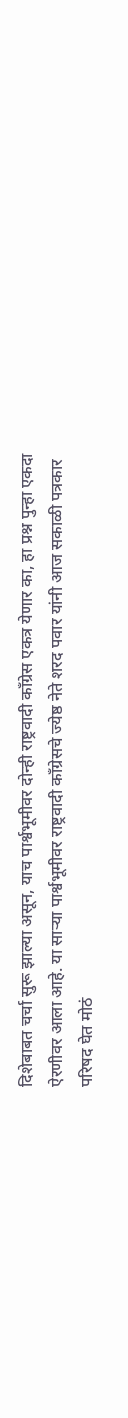दिशेबाबत चर्चा सुरू झाल्या असून, याच पार्श्वभूमीवर दोन्ही राष्ट्रवादी काँग्रेस एकत्र येणार का, हा प्रश्न पुन्हा एकदा ऐरणीवर आला आहे. या साऱ्या पार्श्वभूमीवर राष्ट्रवादी काँग्रेसचे ज्येष्ठ नेते शरद पवार यांनी आज सकाळी पत्रकार परिषद घेत मोठं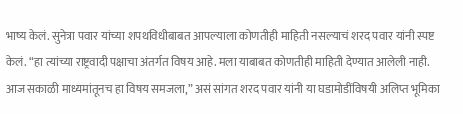भाष्य केलं. सुनेत्रा पवार यांच्या शपथविधीबाबत आपल्याला कोणतीही माहिती नसल्याचं शरद पवार यांनी स्पष्ट केलं. “हा त्यांच्या राष्ट्रवादी पक्षाचा अंतर्गत विषय आहे. मला याबाबत कोणतीही माहिती देण्यात आलेली नाही. आज सकाळी माध्यमांतूनच हा विषय समजला,” असं सांगत शरद पवार यांनी या घडामोडींविषयी अलिप्त भूमिका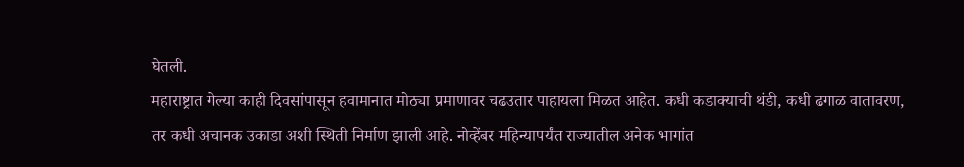घेतली.
महाराष्ट्रात गेल्या काही दिवसांपासून हवामानात मोठ्या प्रमाणावर चढउतार पाहायला मिळत आहेत. कधी कडाक्याची थंडी, कधी ढगाळ वातावरण, तर कधी अचानक उकाडा अशी स्थिती निर्माण झाली आहे. नोव्हेंबर महिन्यापर्यंत राज्यातील अनेक भागांत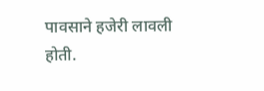पावसाने हजेरी लावली होती.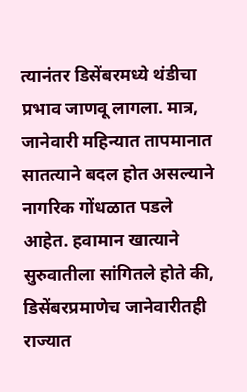त्यानंतर डिसेंबरमध्ये थंडीचा प्रभाव जाणवू लागला. मात्र, जानेवारी महिन्यात तापमानात सातत्याने बदल होत असल्याने नागरिक गोंधळात पडले आहेत. हवामान खात्याने सुरुवातीला सांगितले होते की, डिसेंबरप्रमाणेच जानेवारीतही राज्यात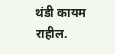थंडी कायम राहील.